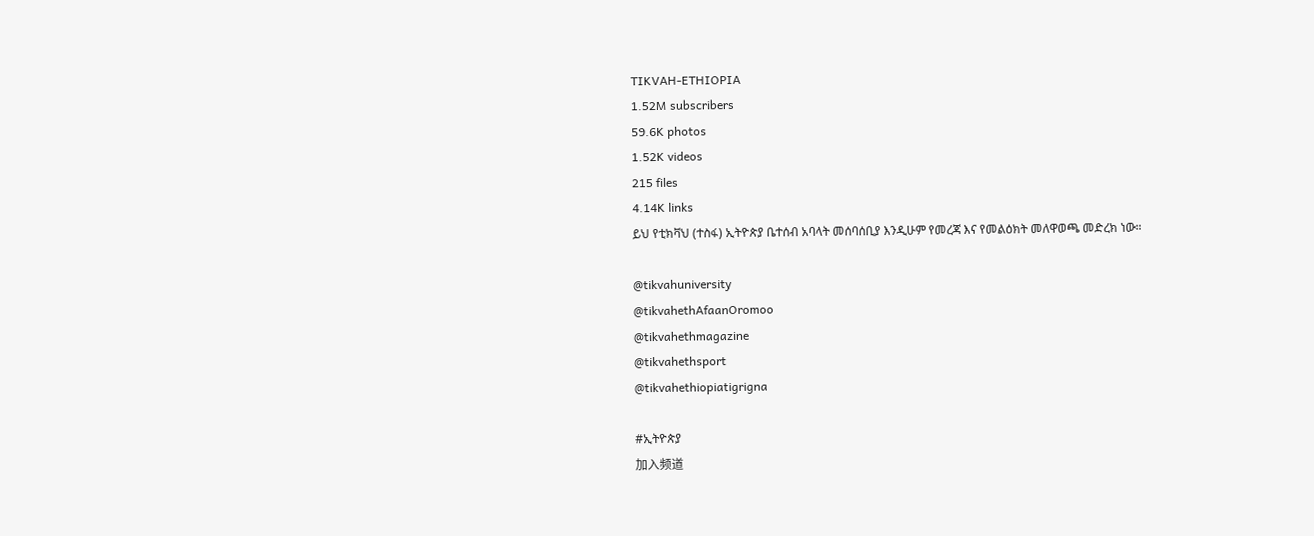TIKVAH-ETHIOPIA
1.52M subscribers
59.6K photos
1.52K videos
215 files
4.14K links
ይህ የቲክቫህ (ተስፋ) ኢትዮጵያ ቤተሰብ አባላት መሰባሰቢያ እንዲሁም የመረጃ እና የመልዕክት መለዋወጫ መድረክ ነው።

@tikvahuniversity
@tikvahethAfaanOromoo
@tikvahethmagazine
@tikvahethsport
@tikvahethiopiatigrigna

#ኢትዮጵያ
加入频道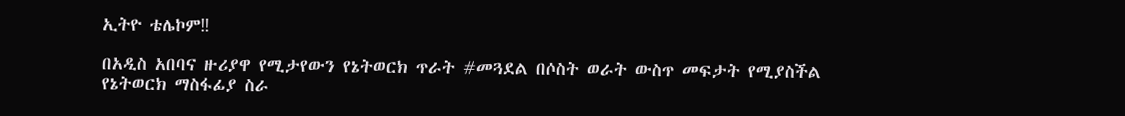ኢትዮ ቴሌኮም‼

በአዲስ አበባና ዙሪያዋ የሚታየውን የኔትወርክ ጥራት #መጓደል በሶስት ወራት ውስጥ መፍታት የሚያስችል የኔትወርክ ማስፋፊያ ስራ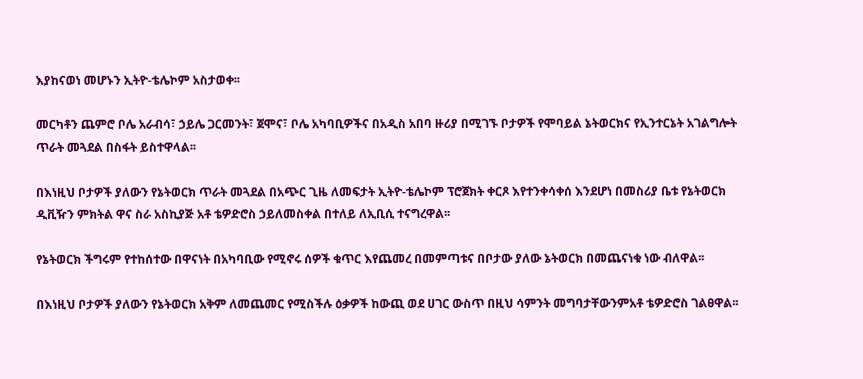እያከናወነ መሆኑን ኢትዮ-ቴሌኮም አስታወቀ፡፡

መርካቶን ጨምሮ ቦሌ አራብሳ፣ ኃይሌ ጋርመንት፣ ጀሞና፣ ቦሌ አካባቢዎችና በአዲስ አበባ ዙሪያ በሚገኙ ቦታዎች የሞባይል ኔትወርክና የኢንተርኔት አገልግሎት ጥራት መጓደል በስፋት ይስተዋላል፡፡

በእነዚህ ቦታዎች ያለውን የኔትወርክ ጥራት መጓደል በአጭር ጊዜ ለመፍታት ኢትዮ-ቴሌኮም ፕሮጀክት ቀርጾ እየተንቀሳቀሰ እንደሆነ በመስሪያ ቤቱ የኔትወርክ ዲቪዥን ምክትል ዋና ስራ አስኪያጅ አቶ ቴዎድሮስ ኃይለመስቀል በተለይ ለኢቢሲ ተናግረዋል፡፡

የኔትወርክ ችግሩም የተከሰተው በዋናነት በአካባቢው የሚኖሩ ሰዎች ቁጥር እየጨመረ በመምጣቱና በቦታው ያለው ኔትወርክ በመጨናነቁ ነው ብለዋል፡፡

በእነዚህ ቦታዎች ያለውን የኔትወርክ አቅም ለመጨመር የሚስችሉ ዕቃዎች ከውጪ ወደ ሀገር ውስጥ በዚህ ሳምንት መግባታቸውንምአቶ ቴዎድሮስ ገልፀዋል፡፡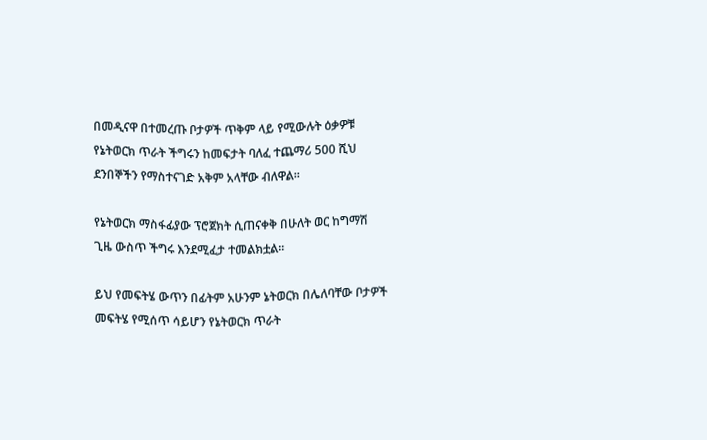በመዲናዋ በተመረጡ ቦታዎች ጥቅም ላይ የሚውሉት ዕቃዎቹ የኔትወርክ ጥራት ችግሩን ከመፍታት ባለፈ ተጨማሪ 500 ሺህ ደንበኞችን የማስተናገድ አቅም አላቸው ብለዋል፡፡

የኔትወርክ ማስፋፊያው ፕሮጀክት ሲጠናቀቅ በሁለት ወር ከግማሽ ጊዜ ውስጥ ችግሩ እንደሚፈታ ተመልክቷል፡፡

ይህ የመፍትሄ ውጥን በፊትም አሁንም ኔትወርክ በሌለባቸው ቦታዎች መፍትሄ የሚሰጥ ሳይሆን የኔትወርክ ጥራት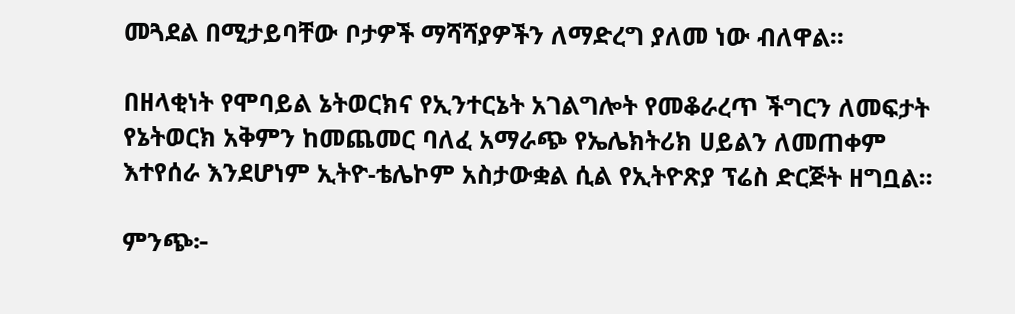መጓደል በሚታይባቸው ቦታዎች ማሻሻያዎችን ለማድረግ ያለመ ነው ብለዋል፡፡

በዘላቂነት የሞባይል ኔትወርክና የኢንተርኔት አገልግሎት የመቆራረጥ ችግርን ለመፍታት የኔትወርክ አቅምን ከመጨመር ባለፈ አማራጭ የኤሌክትሪክ ሀይልን ለመጠቀም እተየሰራ እንደሆነም ኢትዮ-ቴሌኮም አስታውቋል ሲል የኢትዮጽያ ፕሬስ ድርጅት ዘግቧል፡፡

ምንጭ፦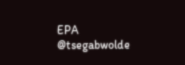EPA
@tsegabwolde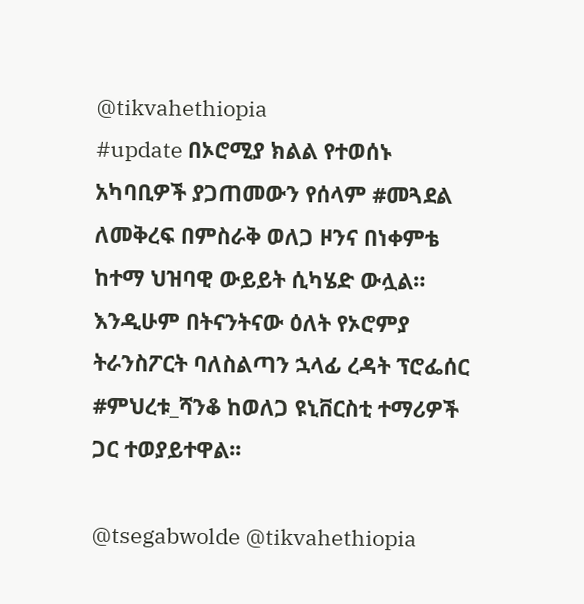@tikvahethiopia
#update በኦሮሚያ ክልል የተወሰኑ አካባቢዎች ያጋጠመውን የሰላም #መጓደል ለመቅረፍ በምስራቅ ወለጋ ዞንና በነቀምቴ ከተማ ህዝባዊ ውይይት ሲካሄድ ውሏል። እንዲሁም በትናንትናው ዕለት የኦሮምያ ትራንስፖርት ባለስልጣን ኋላፊ ረዳት ፕሮፌሰር #ምህረቱ_ሻንቆ ከወለጋ ዩኒቨርስቲ ተማሪዎች ጋር ተወያይተዋል፡፡

@tsegabwolde @tikvahethiopia